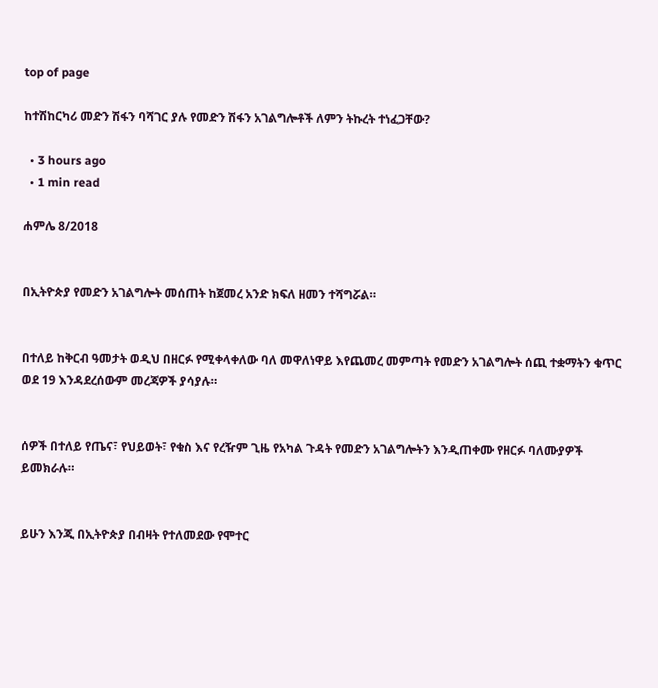top of page

ከተሽከርካሪ መድን ሽፋን ባሻገር ያሉ የመድን ሽፋን አገልግሎቶች ለምን ትኩረት ተነፈጋቸው?

  • 3 hours ago
  • 1 min read

ሐምሌ 8/2018


በኢትዮጵያ የመድን አገልግሎት መሰጠት ከጀመረ አንድ ክፍለ ዘመን ተሻግሯል።


በተለይ ከቅርብ ዓመታት ወዲህ በዘርፉ የሚቀላቀለው ባለ መዋለነዋይ እየጨመረ መምጣት የመድን አገልግሎት ሰጪ ተቋማትን ቁጥር ወደ 19 እንዳደረሰውም መረጃዎች ያሳያሉ።


ሰዎች በተለይ የጤና፣ የህይወት፣ የቁስ እና የረዥም ጊዜ የአካል ጉዳት የመድን አገልግሎትን እንዲጠቀሙ የዘርፉ ባለሙያዎች ይመክራሉ።


ይሁን እንጂ በኢትዮጵያ በብዛት የተለመደው የሞተር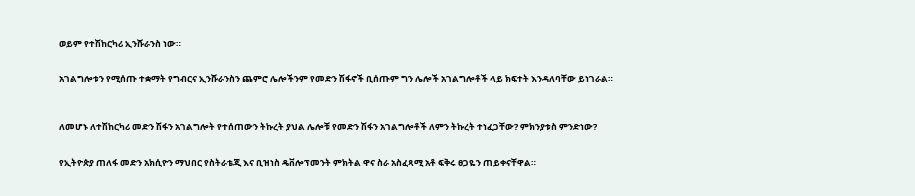ወይም የተሽከርካሪ ኢንሹራንስ ነው።


አገልግሎቱን የሚሰጡ ተቋማት የግብርና ኢንሹራንስን ጨምሮ ሌሎችንም የመድን ሽፋኖች ቢሰጡም ግን ሌሎች አገልግሎቶች ላይ ክፍተት እንዳለባቸው ይነገራል።



ለመሆኑ ለተሽከርካሪ መድን ሽፋን አገልግሎት የተሰጠውን ትኩረት ያህል ሌሎቹ የመድን ሽፋን አገልግሎቶች ለምን ትኩረት ተነፈጋቸው? ምክንያቱስ ምንድነው?


የኢትዮጵያ ጠለፋ መድን አክሲዮን ማህበር የስትራቴጂ እና ቢዝነስ ዴቨሎፕመንት ምክትል ዋና ስራ አስፈጻሚ አቶ ፍቅሩ ፀጋዬን ጠይቀናቸዋል።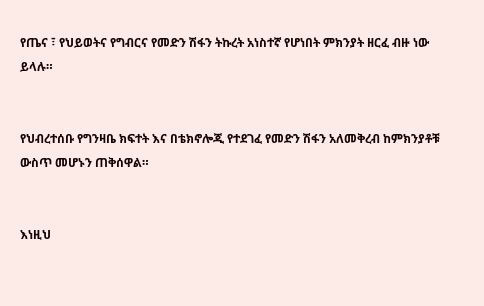የጤና ፣ የህይወትና የግብርና የመድን ሽፋን ትኩረት አነስተኛ የሆነበት ምክንያት ዘርፈ ብዙ ነው ይላሉ።


የህብረተሰቡ የግንዛቤ ክፍተት እና በቴክኖሎጂ የተደገፈ የመድን ሽፋን አለመቅረብ ከምክንያቶቹ ውስጥ መሆኑን ጠቅሰዋል።


እነዚህ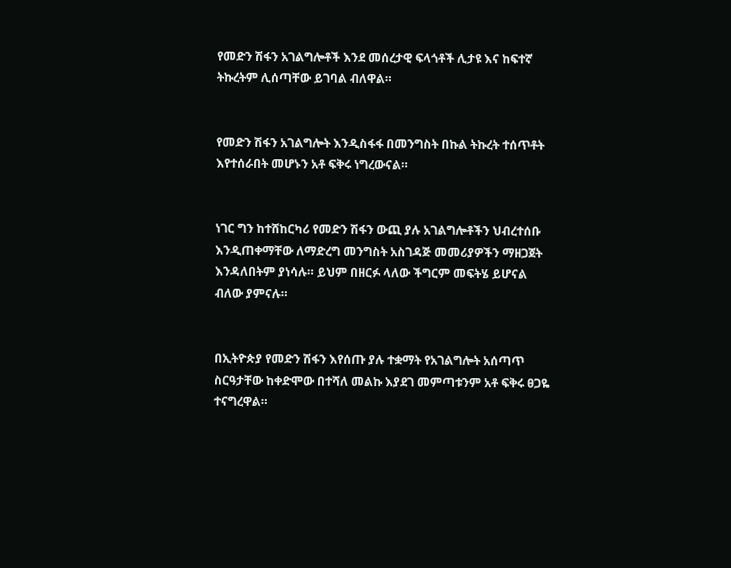የመድን ሽፋን አገልግሎቶች እንደ መሰረታዊ ፍላጎቶች ሊታዩ እና ከፍተኛ ትኩረትም ሊሰጣቸው ይገባል ብለዋል።


የመድን ሽፋን አገልግሎት እንዲስፋፋ በመንግስት በኩል ትኩረት ተሰጥቶት እየተሰራበት መሆኑን አቶ ፍቅሩ ነግረውናል።


ነገር ግን ከተሸከርካሪ የመድን ሽፋን ውጪ ያሉ አገልግሎቶችን ህብረተሰቡ እንዲጠቀማቸው ለማድረግ መንግስት አስገዳጅ መመሪያዎችን ማዘጋጀት እንዳለበትም ያነሳሉ። ይህም በዘርፉ ላለው ችግርም መፍትሄ ይሆናል ብለው ያምናሉ።


በኢትዮጵያ የመድን ሽፋን እየሰጡ ያሉ ተቋማት የአገልግሎት አሰጣጥ ስርዓታቸው ከቀድሞው በተሻለ መልኩ እያደገ መምጣቱንም አቶ ፍቅሩ ፀጋዬ ተናግረዋል።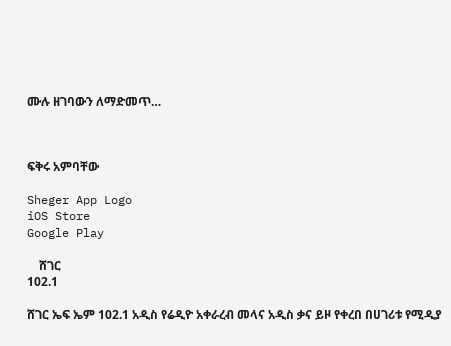ሙሉ ዘገባውን ለማድመጥ…



ፍቅሩ አምባቸው

Sheger App Logo
iOS Store
Google Play

    ሸገር
102.1

ሸገር ኤፍ ኤም 102.1 አዲስ የሬዲዮ አቀራረብ መላና አዲስ ቃና ይዞ የቀረበ በሀገሪቱ የሚዲያ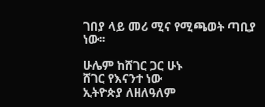ገበያ ላይ መሪ ሚና የሚጫወት ጣቢያ ነው፡፡

ሁሌም ከሸገር ጋር ሁኑ
ሸገር የእናንተ ነው
ኢትዮጵያ ለዘለዓለም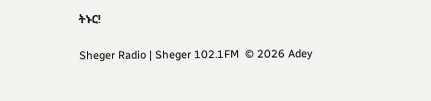ትኑር!

Sheger Radio | Sheger 102.1FM  © 2026 Adey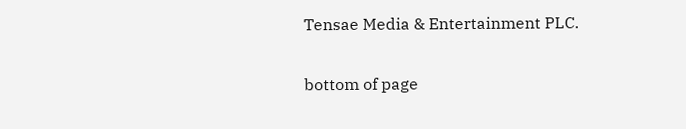Tensae Media & Entertainment PLC.

bottom of page